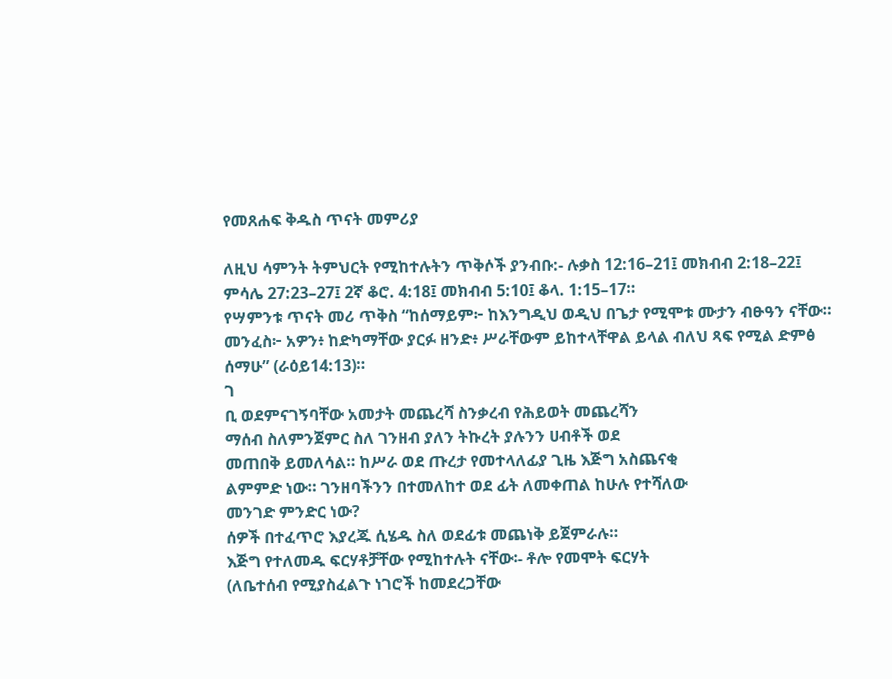የመጸሐፍ ቅዱስ ጥናት መምሪያ

ለዚህ ሳምንት ትምህርት የሚከተሉትን ጥቅሶች ያንብቡ:- ሉቃስ 12:16–21፤ መክብብ 2:18–22፤ ምሳሌ 27:23–27፤ 2ኛ ቆሮ. 4:18፤ መክብብ 5:10፤ ቆላ. 1:15–17።
የሣምንቱ ጥናት መሪ ጥቅስ “ከሰማይም፦ ከእንግዲህ ወዲህ በጌታ የሚሞቱ ሙታን ብፁዓን ናቸው። መንፈስ፦ አዎን፥ ከድካማቸው ያርፉ ዘንድ፥ ሥራቸውም ይከተላቸዋል ይላል ብለህ ጻፍ የሚል ድምፅ ሰማሁ” (ራዕይ14:13)።
ገ
ቢ ወደምናገኝባቸው አመታት መጨረሻ ስንቃረብ የሕይወት መጨረሻን
ማሰብ ስለምንጀምር ስለ ገንዘብ ያለን ትኩረት ያሉንን ሀብቶች ወደ
መጠበቅ ይመለሳል። ከሥራ ወደ ጡረታ የመተላለፊያ ጊዜ እጅግ አስጨናቂ
ልምምድ ነው። ገንዘባችንን በተመለከተ ወደ ፊት ለመቀጠል ከሁሉ የተሻለው
መንገድ ምንድር ነው?
ሰዎች በተፈጥሮ እያረጁ ሲሄዱ ስለ ወደፊቱ መጨነቅ ይጀምራሉ።
እጅግ የተለመዱ ፍርሃቶቻቸው የሚከተሉት ናቸው፡- ቶሎ የመሞት ፍርሃት
(ለቤተሰብ የሚያስፈልጉ ነገሮች ከመደረጋቸው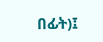በፊት)፤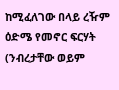ከሚፈለገው በላይ ረዥም
ዕድሜ የመኖር ፍርሃት (ንብረታቸው ወይም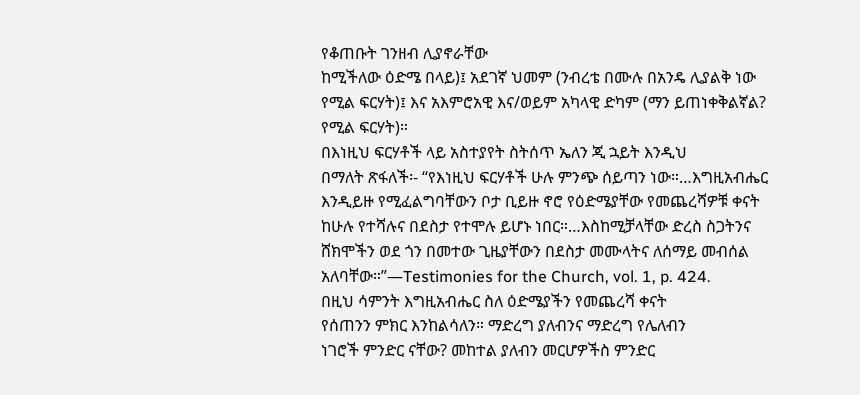የቆጠቡት ገንዘብ ሊያኖራቸው
ከሚችለው ዕድሜ በላይ)፤ አደገኛ ህመም (ንብረቴ በሙሉ በአንዴ ሊያልቅ ነው
የሚል ፍርሃት)፤ እና አእምሮአዊ እና/ወይም አካላዊ ድካም (ማን ይጠነቀቅልኛል?
የሚል ፍርሃት)።
በእነዚህ ፍርሃቶች ላይ አስተያየት ስትሰጥ ኤለን ጂ ኋይት እንዲህ
በማለት ጽፋለች፡- “የእነዚህ ፍርሃቶች ሁሉ ምንጭ ሰይጣን ነው።…እግዚአብሔር
እንዲይዙ የሚፈልግባቸውን ቦታ ቢይዙ ኖሮ የዕድሜያቸው የመጨረሻዎቹ ቀናት
ከሁሉ የተሻሉና በደስታ የተሞሉ ይሆኑ ነበር።…እስከሚቻላቸው ድረስ ስጋትንና
ሸክሞችን ወደ ጎን በመተው ጊዜያቸውን በደስታ መሙላትና ለሰማይ መብሰል
አለባቸው።”—Testimonies for the Church, vol. 1, p. 424.
በዚህ ሳምንት እግዚአብሔር ስለ ዕድሜያችን የመጨረሻ ቀናት
የሰጠንን ምክር እንከልሳለን። ማድረግ ያለብንና ማድረግ የሌለብን
ነገሮች ምንድር ናቸው? መከተል ያለብን መርሆዎችስ ምንድር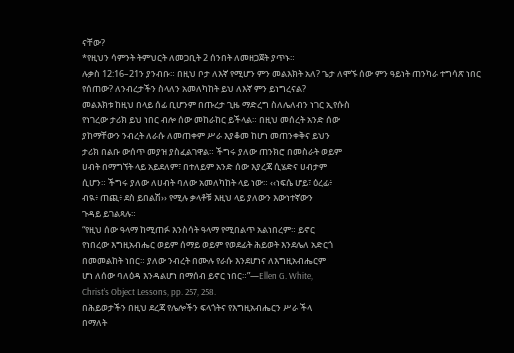ናቸው?
*የዚህን ሳምንት ትምህርት ለመጋቢት 2 ሰንበት ለመዘጋጀት ያጥኑ።
ሉቃስ 12:16–21ን ያንብቡ። በዚህ ቦታ ለእኛ የሚሆን ምን መልእክት አለ? ጌታ ለሞኙ ሰው ምን ዓይነት ጠንካራ ተግሳጽ ነበር የሰጠው? ለንብረታችን ስላለን አመለካከት ይህ ለእኛ ምን ይነግረናል?
መልእክቱ ከዚህ በላይ ሰፊ ቢሆንም በጡረታ ጊዜ ማድረግ ስለሌለብን ነገር ኢየሱስ
የነገረው ታሪክ ይህ ነበር ብሎ ሰው መከራከር ይችላል። በዚህ መሰረት አንድ ሰው
ያከማቸውን ንብረት ለራሱ ለመጠቀም ሥራ እያቆመ ከሆነ መጠንቀቅና ይህን
ታሪክ በልቡ ውሰጥ መያዝ ያስፈልገዋል። ችግሩ ያለው ጠንክሮ በመስራት ወይም
ሀብት በማግኘት ላይ አይደለም፣ በተለይም አንድ ሰው እያረጃ ሲሄድና ሀብታም
ሲሆን። ችግሩ ያለው ለሀብት ባለው አመለካከት ላይ ነው። ‹‹ነፍሴ ሆይ፣ ዕረፊ፥
ብዪ፥ ጠጪ፥ ደስ ይበልሽ›› የሚሉ ቃላቶቹ እዚህ ላይ ያለውን እውነተኛውን
ጉዳይ ይገልጻሉ።
“የዚህ ሰው ዓላማ ከሚጠፉ እንስሳት ዓላማ የሚበልጥ አልነበረም። ይኖር
የነበረው እግዚአብሔር ወይም ሰማይ ወይም የወደፊት ሕይወት እንደሌለ አድርጎ
በመመልከት ነበር። ያለው ንብረት በሙሉ የራሱ እንደሆነና ለእግዚአብሔርም
ሆነ ለሰው ባለዕዳ እንዳልሆነ በማሰብ ይኖር ነበር።”—Ellen G. White,
Christ’s Object Lessons, pp. 257, 258.
በሕይወታችን በዚህ ደረጃ የሌሎችን ፍላጎትና የእግዚአብሔርን ሥራ ችላ
በማለት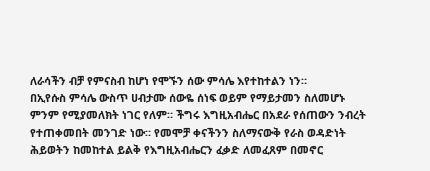ለራሳችን ብቻ የምናስብ ከሆነ የሞኙን ሰው ምሳሌ እየተከተልን ነን።
በኢየሱስ ምሳሌ ውስጥ ሀብታሙ ሰውዬ ሰነፍ ወይም የማይታመን ስለመሆኑ
ምንም የሚያመለክት ነገር የለም። ችግሩ እግዚአብሔር በአደራ የሰጠውን ንብረት
የተጠቀመበት መንገድ ነው። የመሞቻ ቀናችንን ስለማናውቅ የራስ ወዳድነት
ሕይወትን ከመከተል ይልቅ የእግዚአብሔርን ፈቃድ ለመፈጸም በመኖር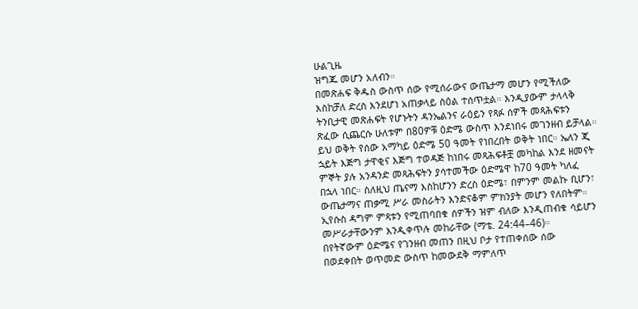ሁልጊዜ
ዝግጁ መሆን አለብን።
በመጽሐፍ ቅዱስ ውስጥ ሰው የሚሰራውና ውጤታማ መሆን የሚችለው
እስከቻለ ድረስ እንደሆነ አጠቃላይ ስዕል ተሰጥቷል። እንዲያውም ታላላቅ
ትንቢታዊ መጽሐፍት የሆኑትን ዳንኤልንና ራዕይን የጻፉ ሰዎች መጻሕፍቱን
ጽፈው ሲጨርሱ ሁለቱም በ80ዎቹ ዕድሜ ውስጥ እንደነበሩ መገንዘብ ይቻላል።
ይህ ወቅት የሰው አማካይ ዕድሜ 50 ዓመት የነበረበት ወቅት ነበር። ኤለን ጂ
ኋይት እጅግ ታዋቂና እጅግ ተወዳጅ ከነበሩ መጻሕፍቶቿ መካከል እንደ ዘመናት
ምኞት ያሉ አንዳንድ መጻሕፍትን ያሳተመችው ዕድሜዋ ከ70 ዓመት ካለፈ
በኋላ ነበር። ስለዚህ ጤናማ እስከሆንን ድረስ ዕድሜ፣ በምንም መልኩ ቢሆን፣
ውጤታማና ጠቃሚ ሥራ መስራትን እንድናቆም ምክንያት መሆን የለበትም።
ኢየሱስ ዳግም ምጻቱን የሚጠባበቁ ሰዎችን ዝም ብለው እንዲጠብቁ ሳይሆን
መሥራታቸውንም እንዲቀጥሉ መከራቸው (ማቴ. 24:44–46)።
በየትኛውም ዕድሜና የገንዘብ መጠን በዚህ ቦታ የተጠቀሰው ሰው
በወደቀበት ወጥመድ ውስጥ ከመውደቅ ማምለጥ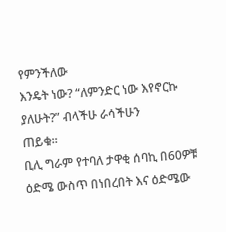የምንችለው
እንዴት ነው? “ለምንድር ነው እየኖርኩ ያለሁት?” ብላችሁ ራሳችሁን
ጠይቁ።
ቢሊ ግራም የተባለ ታዋቂ ሰባኪ በ60ዎቹ ዕድሜ ውስጥ በነበረበት እና ዕድሜው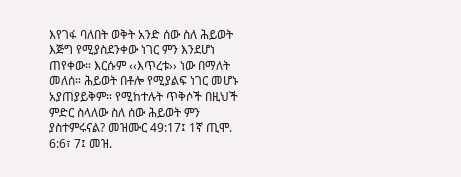እየገፋ ባለበት ወቅት አንድ ሰው ስለ ሕይወት እጅግ የሚያስደንቀው ነገር ምን እንደሆነ ጠየቀው። እርሱም ‹‹እጥረቱ›› ነው በማለት መለሰ። ሕይወት በቶሎ የሚያልፍ ነገር መሆኑ አያጠያይቅም። የሚከተሉት ጥቅሶች በዚህች ምድር ስላለው ስለ ሰው ሕይወት ምን ያስተምሩናል? መዝሙር 49:17፤ 1ኛ ጢሞ. 6:6፣ 7፤ መዝ.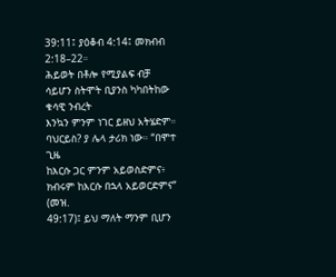39:11፤ ያዕቆብ 4:14፤ መክብብ 2:18–22።
ሕይወት በቶሎ የሚያልፍ ብቻ ሳይሆን ስትሞት ቢያንስ ካካበትከው ቁሳዊ ንብረት
እንኳን ምንም ነገር ይዘህ አትሄድም። ባህርይስ? ያ ሌላ ታሪክ ነው። “በሞተ ጊዜ
ከእርሱ ጋር ምንም አይወስድምና፥ ክብሩም ከእርሱ በኋላ አይወርድምና” (መዝ.
49:17)፤ ይህ ማለት ማንም ቢሆን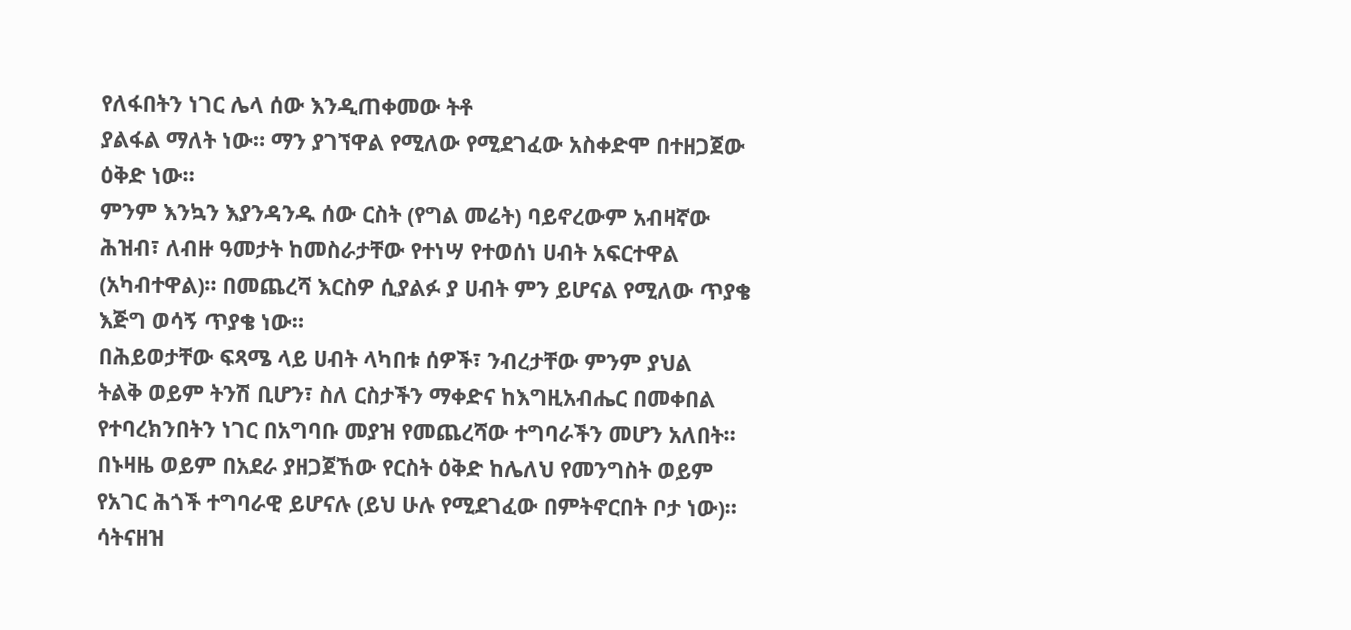የለፋበትን ነገር ሌላ ሰው እንዲጠቀመው ትቶ
ያልፋል ማለት ነው። ማን ያገኘዋል የሚለው የሚደገፈው አስቀድሞ በተዘጋጀው
ዕቅድ ነው።
ምንም እንኳን እያንዳንዱ ሰው ርስት (የግል መሬት) ባይኖረውም አብዛኛው
ሕዝብ፣ ለብዙ ዓመታት ከመስራታቸው የተነሣ የተወሰነ ሀብት አፍርተዋል
(አካብተዋል)። በመጨረሻ እርስዎ ሲያልፉ ያ ሀብት ምን ይሆናል የሚለው ጥያቄ
እጅግ ወሳኝ ጥያቄ ነው።
በሕይወታቸው ፍጻሜ ላይ ሀብት ላካበቱ ሰዎች፣ ንብረታቸው ምንም ያህል
ትልቅ ወይም ትንሽ ቢሆን፣ ስለ ርስታችን ማቀድና ከእግዚአብሔር በመቀበል
የተባረክንበትን ነገር በአግባቡ መያዝ የመጨረሻው ተግባራችን መሆን አለበት።
በኑዛዜ ወይም በአደራ ያዘጋጀኸው የርስት ዕቅድ ከሌለህ የመንግስት ወይም
የአገር ሕጎች ተግባራዊ ይሆናሉ (ይህ ሁሉ የሚደገፈው በምትኖርበት ቦታ ነው)።
ሳትናዘዝ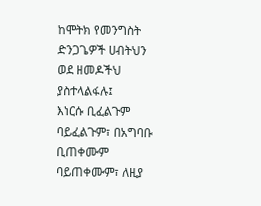ከሞትክ የመንግስት ድንጋጌዎች ሀብትህን ወደ ዘመዶችህ ያስተላልፋሉ፤
እነርሱ ቢፈልጉም ባይፈልጉም፣ በአግባቡ ቢጠቀሙም ባይጠቀሙም፣ ለዚያ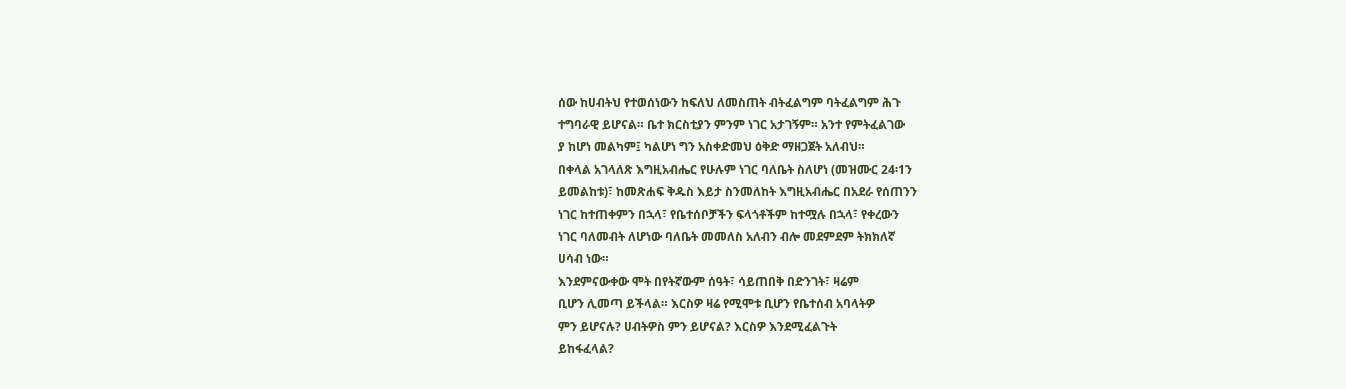ሰው ከሀብትህ የተወሰነውን ከፍለህ ለመስጠት ብትፈልግም ባትፈልግም ሕጉ
ተግባራዊ ይሆናል። ቤተ ክርስቲያን ምንም ነገር አታገኝም። አንተ የምትፈልገው
ያ ከሆነ መልካም፤ ካልሆነ ግን አስቀድመህ ዕቅድ ማዘጋጀት አለብህ።
በቀላል አገላለጽ እግዚአብሔር የሁሉም ነገር ባለቤት ስለሆነ (መዝሙር 24፡1ን
ይመልከቱ)፣ ከመጽሐፍ ቅዱስ እይታ ስንመለከት እግዚአብሔር በአደራ የሰጠንን
ነገር ከተጠቀምን በኋላ፣ የቤተሰቦቻችን ፍላጎቶችም ከተሟሉ በኋላ፣ የቀረውን
ነገር ባለመብት ለሆነው ባለቤት መመለስ አለብን ብሎ መደምደም ትክክለኛ
ሀሳብ ነው።
እንደምናውቀው ሞት በየትኛውም ሰዓት፣ ሳይጠበቅ በድንገት፣ ዛሬም
ቢሆን ሊመጣ ይችላል። እርስዎ ዛሬ የሚሞቱ ቢሆን የቤተሰብ አባላትዎ
ምን ይሆናሉ? ሀብትዎስ ምን ይሆናል? እርስዎ እንደሚፈልጉት
ይከፋፈላል?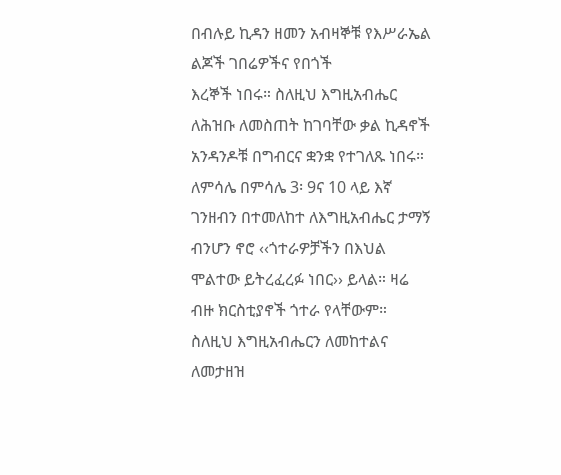በብሉይ ኪዳን ዘመን አብዛኞቹ የእሥራኤል ልጆች ገበሬዎችና የበጎች
እረኞች ነበሩ። ስለዚህ እግዚአብሔር ለሕዝቡ ለመስጠት ከገባቸው ቃል ኪዳኖች
አንዳንዶቹ በግብርና ቋንቋ የተገለጹ ነበሩ። ለምሳሌ በምሳሌ 3፡ 9ና 10 ላይ እኛ
ገንዘብን በተመለከተ ለእግዚአብሔር ታማኝ ብንሆን ኖሮ ‹‹ጎተራዎቻችን በእህል
ሞልተው ይትረፈረፉ ነበር›› ይላል። ዛሬ ብዙ ክርስቲያኖች ጎተራ የላቸውም።
ስለዚህ እግዚአብሔርን ለመከተልና ለመታዘዝ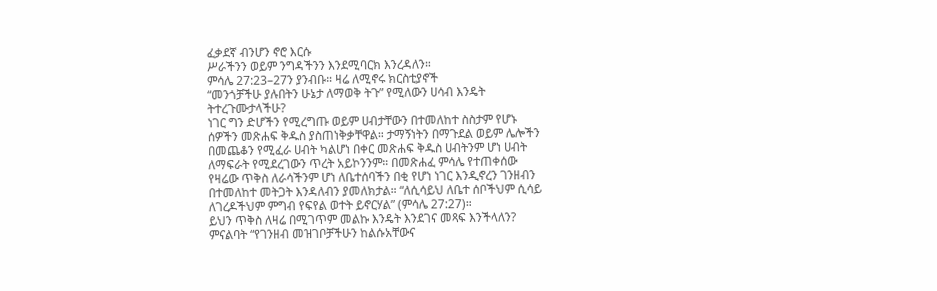ፈቃደኛ ብንሆን ኖሮ እርሱ
ሥራችንን ወይም ንግዳችንን እንደሚባርክ እንረዳለን።
ምሳሌ 27:23–27ን ያንብቡ። ዛሬ ለሚኖሩ ክርስቲያኖች
“መንጎቻችሁ ያሉበትን ሁኔታ ለማወቅ ትጉ” የሚለውን ሀሳብ እንዴት
ትተረጉሙታላችሁ?
ነገር ግን ድሆችን የሚረግጡ ወይም ሀብታቸውን በተመለከተ ስስታም የሆኑ
ሰዎችን መጽሐፍ ቅዱስ ያስጠነቅቃቸዋል። ታማኝነትን በማጉደል ወይም ሌሎችን
በመጨቆን የሚፈራ ሀብት ካልሆነ በቀር መጽሐፍ ቅዱስ ሀብትንም ሆነ ሀብት
ለማፍራት የሚደረገውን ጥረት አይኮንንም። በመጽሐፈ ምሳሌ የተጠቀሰው
የዛሬው ጥቅስ ለራሳችንም ሆነ ለቤተሰባችን በቂ የሆነ ነገር እንዲኖረን ገንዘብን
በተመለከተ መትጋት እንዳለብን ያመለክታል። “ለሲሳይህ ለቤተ ሰቦችህም ሲሳይ
ለገረዶችህም ምግብ የፍየል ወተት ይኖርሃል” (ምሳሌ 27:27)።
ይህን ጥቅስ ለዛሬ በሚገጥም መልኩ እንዴት እንደገና መጻፍ እንችላለን?
ምናልባት “የገንዘብ መዝገቦቻችሁን ከልሱአቸውና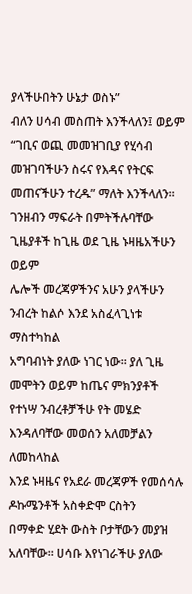ያላችሁበትን ሁኔታ ወስኑ”
ብለን ሀሳብ መስጠት እንችላለን፤ ወይም “ገቢና ወጪ መመዝገቢያ የሂሳብ
መዝገባችሁን ስሩና የእዳና የትርፍ መጠናችሁን ተረዱ” ማለት እንችላለን።
ገንዘብን ማፍራት በምትችሉባቸው ጊዜያቶች ከጊዜ ወደ ጊዜ ኑዛዜአችሁን ወይም
ሌሎች መረጃዎችንና አሁን ያላችሁን ንብረት ከልሶ እንደ አስፈላጊነቱ ማስተካከል
አግባብነት ያለው ነገር ነው። ያለ ጊዜ መሞትን ወይም ከጤና ምክንያቶች
የተነሣ ንብረቶቻችሁ የት መሄድ እንዳለባቸው መወሰን አለመቻልን ለመከላከል
እንደ ኑዛዜና የአደራ መረጃዎች የመሰሳሉ ዶኩሜንቶች አስቀድሞ ርስትን
በማቀድ ሂደት ውስት ቦታቸውን መያዝ አለባቸው። ሀሳቡ እየነገራችሁ ያለው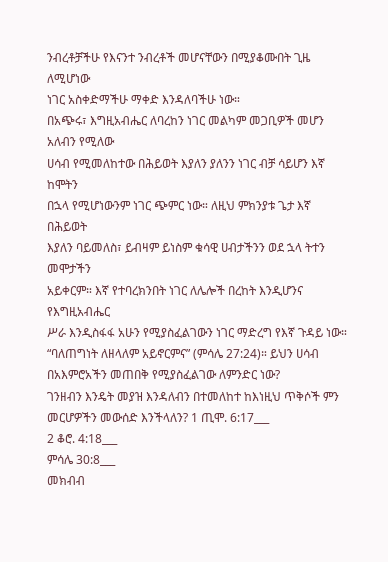ንብረቶቻችሁ የእናንተ ንብረቶች መሆናቸውን በሚያቆሙበት ጊዜ ለሚሆነው
ነገር አስቀድማችሁ ማቀድ እንዳለባችሁ ነው።
በአጭሩ፣ እግዚአብሔር ለባረከን ነገር መልካም መጋቢዎች መሆን አለብን የሚለው
ሀሳብ የሚመለከተው በሕይወት እያለን ያለንን ነገር ብቻ ሳይሆን እኛ ከሞትን
በኋላ የሚሆነውንም ነገር ጭምር ነው። ለዚህ ምክንያቱ ጌታ እኛ በሕይወት
እያለን ባይመለስ፣ ይብዛም ይነስም ቁሳዊ ሀብታችንን ወደ ኋላ ትተን መሞታችን
አይቀርም። እኛ የተባረክንበት ነገር ለሌሎች በረከት እንዲሆንና የእግዚአብሔር
ሥራ እንዲስፋፋ አሁን የሚያስፈልገውን ነገር ማድረግ የእኛ ጉዳይ ነው።
“ባለጠግነት ለዘላለም አይኖርምና” (ምሳሌ 27:24)። ይህን ሀሳብ
በአእምሮአችን መጠበቅ የሚያስፈልገው ለምንድር ነው?
ገንዘብን እንዴት መያዝ እንዳለብን በተመለከተ ከእነዚህ ጥቅሶች ምን መርሆዎችን መውሰድ እንችላለን? 1 ጢሞ. 6:17___
2 ቆሮ. 4:18___
ምሳሌ 30:8___
መክብብ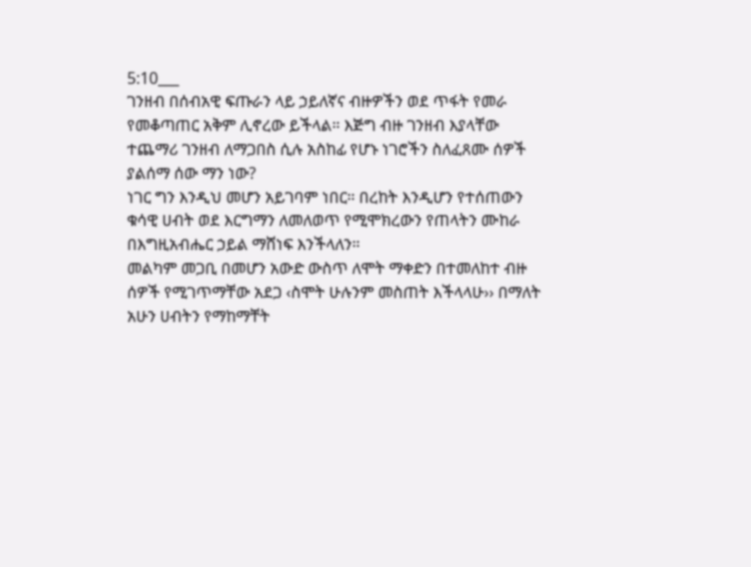5:10___
ገንዘብ በሰብአዊ ፍጡራን ላይ ኃይለኛና ብዙዎችን ወደ ጥፋት የመራ
የመቆጣጠር አቅም ሊኖረው ይችላል። እጅግ ብዙ ገንዘብ እያላቸው
ተጨማሪ ገንዘብ ለማጋበስ ሲሉ አስከፊ የሆኑ ነገሮችን ስለፈጸሙ ሰዎች
ያልሰማ ሰው ማን ነው?
ነገር ግን እንዲህ መሆን አይገባም ነበር። በረከት እንዲሆን የተሰጠውን
ቁሳዊ ሀብት ወደ እርግማን ለመለወጥ የሚሞክረውን የጠላትን ሙከራ
በእግዚአብሔር ኃይል ማሸነፍ እንችላለን።
መልካም መጋቢ በመሆን አውድ ውስጥ ለሞት ማቀድን በተመለከተ ብዙ
ሰዎች የሚገጥማቸው አደጋ ‹ስሞት ሁሉንም መስጠት እችላላሁ›› በማለት
አሁን ሀብትን የማከማቸት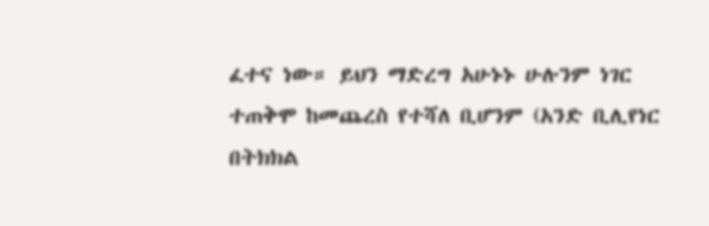ፈተና ነው። ይህን ማድረግ አሁኑኑ ሁሉንም ነገር
ተጠቅሞ ከመጨረስ የተሻለ ቢሆንም (አንድ ቢሊየነር በትክክል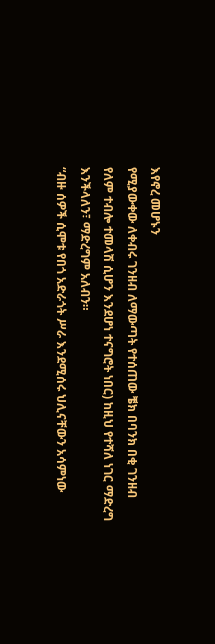እየኖረ መሆኑን
የሚያውቀው ለቀብሩ ገንዘብ ለማውጣት የተሰጠው ቼክ በባንክ በቂ ገንዘብ
የለም ተብሎ ተመላሽ ሲሆን እንደሆነ ተናግሮት ነበር) ከዚህ የተሻለ ነገር ማድረግ
እንችላለን፣ ማድረግም አለብን።
“ብዙ ሰዎች ሲሞቱ የበጎ አድራጎት ሥራ እንደሚሰሩ ህሊናቸውን አሳምነው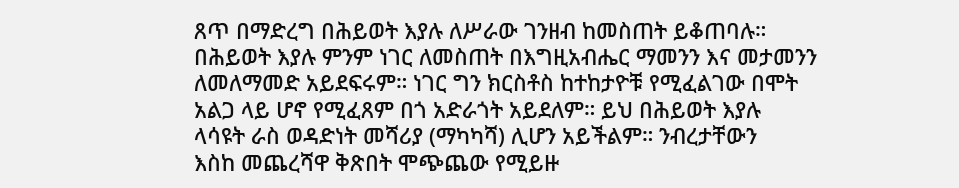ጸጥ በማድረግ በሕይወት እያሉ ለሥራው ገንዘብ ከመስጠት ይቆጠባሉ።
በሕይወት እያሉ ምንም ነገር ለመስጠት በእግዚአብሔር ማመንን እና መታመንን
ለመለማመድ አይደፍሩም። ነገር ግን ክርስቶስ ከተከታዮቹ የሚፈልገው በሞት
አልጋ ላይ ሆኖ የሚፈጸም በጎ አድራጎት አይደለም። ይህ በሕይወት እያሉ
ላሳዩት ራስ ወዳድነት መሻሪያ (ማካካሻ) ሊሆን አይችልም። ንብረታቸውን
እስከ መጨረሻዋ ቅጽበት ሞጭጨው የሚይዙ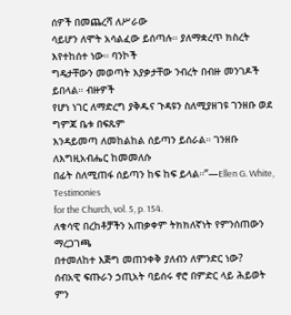ሰዎች በመጨረሻ ለሥራው
ሳይሆን ለሞት አሳልፈው ይሰጣሉ። ያለማቋረጥ ክስረት እየተከሰተ ነው። ባንኮች
ግዴታቸውን መወጣት እያቃታቸው ንብረት በብዙ መንገዶች ይበላል። ብዙዎች
የሆነ ነገር ለማድረግ ያቅዱና ጉዳዩን ስለሚያዘገዩ ገንዘቡ ወደ ግምጃ ቤቱ በፍጹም
እንዳይመጣ ለመከልከል ሰይጣን ይሰራል። ገንዘቡ ለእግዚአብሔር ከመመለሱ
በፊት ስለሚጠፋ ሰይጣን ከፍ ከፍ ይላል።”—Ellen G. White, Testimonies
for the Church, vol. 5, p. 154.
ለቁሳዊ በረከቶቻችን አጠቃቀም ትክክለኛነት የምንሰጠውን ማረጋገጫ
በተመለከተ እጅግ መጠንቀቅ ያለብን ለምንድር ነው?
ሰብአዊ ፍጡራን ኃጢአት ባይሰሩ ኖሮ በምድር ላይ ሕይወት ምን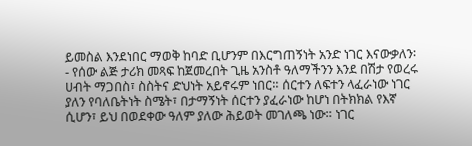ይመስል እንደነበር ማወቅ ከባድ ቢሆንም በእርግጠኝነት አንድ ነገር እናውቃለን፡
- የሰው ልጅ ታሪክ መጻፍ ከጀመረበት ጊዜ አንስቶ ዓለማችንን እንደ በሽታ የወረሩ
ሀብት ማጋበስ፣ ስስትና ድህነት አይኖሩም ነበር። ሰርተን ለፍተን ላፈራነው ነገር
ያለን የባለቤትነት ስሜት፣ በታማኝነት ሰርተን ያፈራነው ከሆነ በትክክል የእኛ
ሲሆን፣ ይህ በወደቀው ዓለም ያለው ሕይወት መገለጫ ነው። ነገር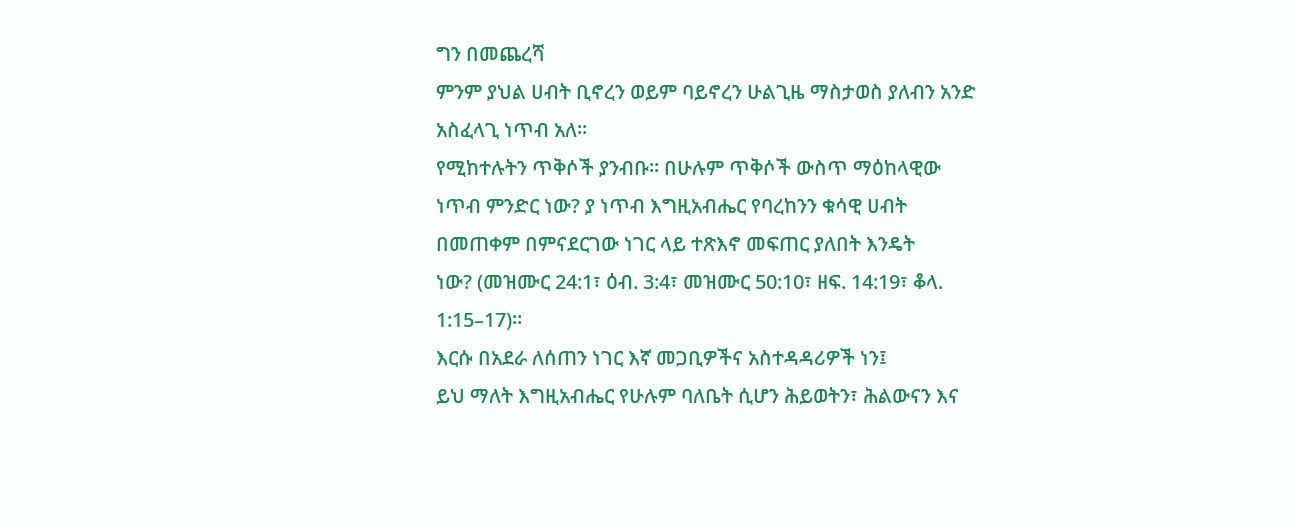ግን በመጨረሻ
ምንም ያህል ሀብት ቢኖረን ወይም ባይኖረን ሁልጊዜ ማስታወስ ያለብን አንድ
አስፈላጊ ነጥብ አለ።
የሚከተሉትን ጥቅሶች ያንብቡ። በሁሉም ጥቅሶች ውስጥ ማዕከላዊው
ነጥብ ምንድር ነው? ያ ነጥብ እግዚአብሔር የባረከንን ቁሳዊ ሀብት
በመጠቀም በምናደርገው ነገር ላይ ተጽእኖ መፍጠር ያለበት እንዴት
ነው? (መዝሙር 24:1፣ ዕብ. 3:4፣ መዝሙር 50:10፣ ዘፍ. 14:19፣ ቆላ.
1:15–17)።
እርሱ በአደራ ለሰጠን ነገር እኛ መጋቢዎችና አስተዳዳሪዎች ነን፤
ይህ ማለት እግዚአብሔር የሁሉም ባለቤት ሲሆን ሕይወትን፣ ሕልውናን እና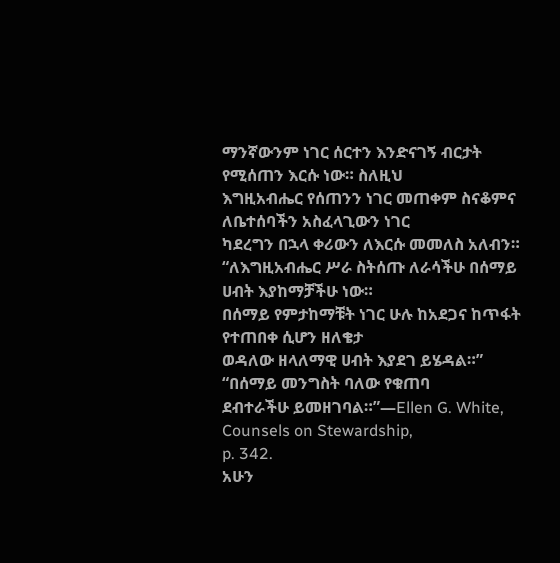ማንኛውንም ነገር ሰርተን እንድናገኝ ብርታት የሚሰጠን እርሱ ነው። ስለዚህ
እግዚአብሔር የሰጠንን ነገር መጠቀም ስናቆምና ለቤተሰባችን አስፈላጊውን ነገር
ካደረግን በኋላ ቀሪውን ለእርሱ መመለስ አለብን።
“ለእግዚአብሔር ሥራ ስትሰጡ ለራሳችሁ በሰማይ ሀብት እያከማቻችሁ ነው።
በሰማይ የምታከማቹት ነገር ሁሉ ከአደጋና ከጥፋት የተጠበቀ ሲሆን ዘለቄታ
ወዳለው ዘላለማዊ ሀብት እያደገ ይሄዳል።” “በሰማይ መንግስት ባለው የቁጠባ
ደብተራችሁ ይመዘገባል።”—Ellen G. White, Counsels on Stewardship,
p. 342.
አሁን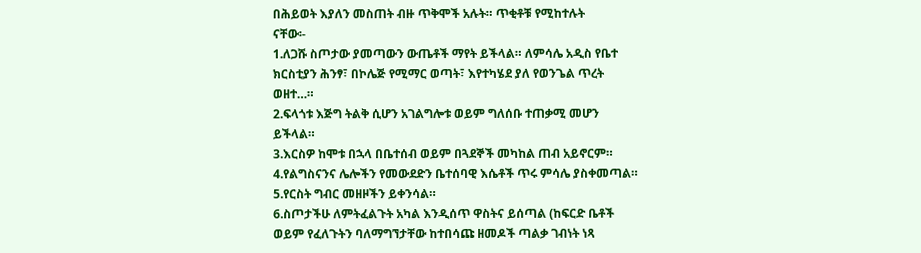በሕይወት እያለን መስጠት ብዙ ጥቅሞች አሉት። ጥቂቶቹ የሚከተሉት
ናቸው፡-
1.ለጋሹ ስጦታው ያመጣውን ውጤቶች ማየት ይችላል። ለምሳሌ አዲስ የቤተ
ክርስቲያን ሕንፃ፣ በኮሌጅ የሚማር ወጣት፣ እየተካሄደ ያለ የወንጌል ጥረት
ወዘተ…።
2.ፍላጎቱ እጅግ ትልቅ ሲሆን አገልግሎቱ ወይም ግለሰቡ ተጠቃሚ መሆን
ይችላል።
3.እርስዎ ከሞቱ በኋላ በቤተሰብ ወይም በጓደኞች መካከል ጠብ አይኖርም።
4.የልግስናንና ሌሎችን የመውደድን ቤተሰባዊ እሴቶች ጥሩ ምሳሌ ያስቀመጣል።
5.የርስት ግብር መዘዞችን ይቀንሳል።
6.ስጦታችሁ ለምትፈልጉት አካል እንዲሰጥ ዋስትና ይሰጣል (ከፍርድ ቤቶች
ወይም የፈለጉትን ባለማግኘታቸው ከተበሳጩ ዘመዶች ጣልቃ ገብነት ነጻ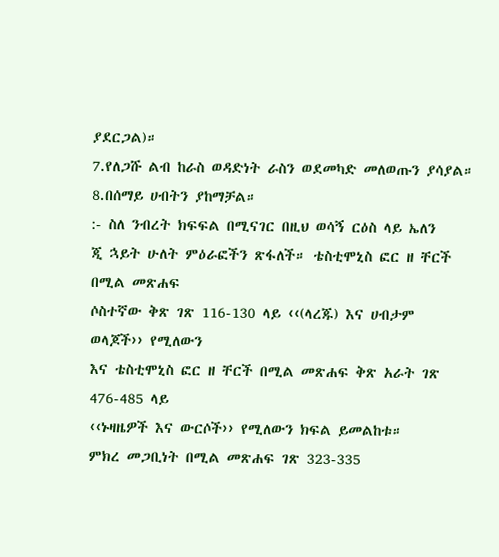ያደርጋል)።
7.የለጋሹ ልብ ከራስ ወዳድነት ራስን ወደመካድ መለወጡን ያሳያል።
8.በሰማይ ሀብትን ያከማቻል።
:- ስለ ንብረት ክፍፍል በሚናገር በዚህ ወሳኝ ርዕስ ላይ ኤለን
ጂ ኋይት ሁለት ምዕራፎችን ጽፋለች። ቴስቲሞኒስ ፎር ዘ ቸርች በሚል መጽሐፍ
ሶስተኛው ቅጽ ገጽ 116-130 ላይ ‹‹(ላረጁ) እና ሀብታም ወላጆች›› የሚለውን
እና ቴስቲሞኒስ ፎር ዘ ቸርች በሚል መጽሐፍ ቅጽ አራት ገጽ 476-485 ላይ
‹‹ኑዛዜዎች እና ውርሶች›› የሚለውን ክፍል ይመልከቱ።
ምክረ መጋቢነት በሚል መጽሐፍ ገጽ 323-335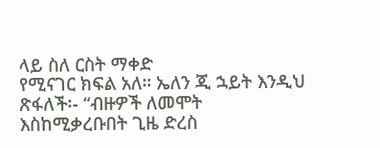ላይ ስለ ርስት ማቀድ
የሚናገር ክፍል አለ። ኤለን ጂ ኋይት እንዲህ ጽፋለች፡- “ብዙዎች ለመሞት
እስከሚቃረቡበት ጊዜ ድረስ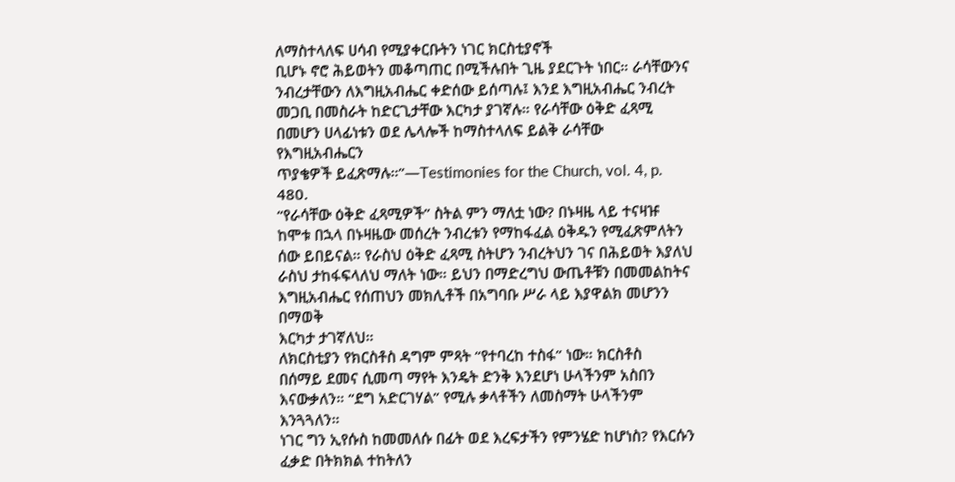ለማስተላለፍ ሀሳብ የሚያቀርቡትን ነገር ክርስቲያኖች
ቢሆኑ ኖሮ ሕይወትን መቆጣጠር በሚችሉበት ጊዜ ያደርጉት ነበር። ራሳቸውንና
ንብረታቸውን ለእግዚአብሔር ቀድሰው ይሰጣሉ፤ እንደ እግዚአብሔር ንብረት
መጋቢ በመስራት ከድርጊታቸው እርካታ ያገኛሉ። የራሳቸው ዕቅድ ፈጻሚ
በመሆን ሀላፊነቱን ወደ ሌላሎች ከማስተላለፍ ይልቅ ራሳቸው የእግዚአብሔርን
ጥያቄዎች ይፈጽማሉ።”—Testimonies for the Church, vol. 4, p. 480.
“የራሳቸው ዕቅድ ፈጻሚዎች” ስትል ምን ማለቷ ነው? በኑዛዜ ላይ ተናዛዡ
ከሞቱ በኋላ በኑዛዜው መሰረት ንብረቱን የማከፋፈል ዕቅዱን የሚፈጽምለትን
ሰው ይበይናል። የራስህ ዕቅድ ፈጻሚ ስትሆን ንብረትህን ገና በሕይወት እያለህ
ራስህ ታከፋፍላለህ ማለት ነው። ይህን በማድረግህ ውጤቶቹን በመመልከትና
እግዚአብሔር የሰጠህን መክሊቶች በአግባቡ ሥራ ላይ እያዋልክ መሆንን በማወቅ
እርካታ ታገኛለህ።
ለክርስቲያን የክርስቶስ ዳግም ምጻት “የተባረከ ተስፋ” ነው። ክርስቶስ
በሰማይ ደመና ሲመጣ ማየት እንዴት ድንቅ እንደሆነ ሁላችንም አስበን
እናውቃለን። “ደግ አድርገሃል” የሚሉ ቃላቶችን ለመስማት ሁላችንም እንጓጓለን።
ነገር ግን ኢየሱስ ከመመለሱ በፊት ወደ እረፍታችን የምንሄድ ከሆነስ? የእርሱን
ፈቃድ በትክክል ተከትለን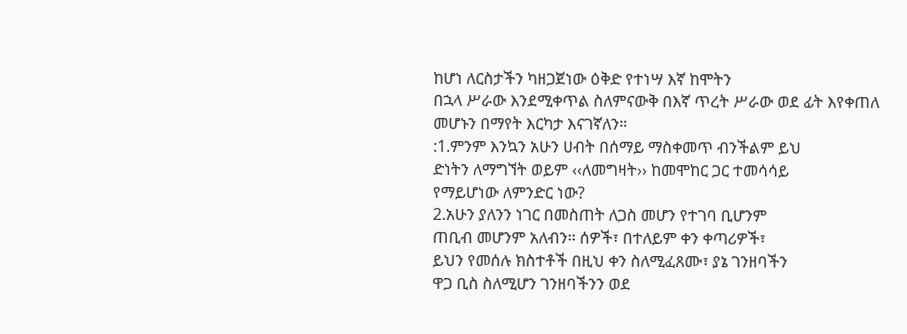ከሆነ ለርስታችን ካዘጋጀነው ዕቅድ የተነሣ እኛ ከሞትን
በኋላ ሥራው እንደሚቀጥል ስለምናውቅ በእኛ ጥረት ሥራው ወደ ፊት እየቀጠለ
መሆኑን በማየት እርካታ እናገኛለን።
:1.ምንም እንኳን አሁን ሀብት በሰማይ ማስቀመጥ ብንችልም ይህ
ድነትን ለማግኘት ወይም ‹‹ለመግዛት›› ከመሞከር ጋር ተመሳሳይ
የማይሆነው ለምንድር ነው?
2.አሁን ያለንን ነገር በመስጠት ለጋስ መሆን የተገባ ቢሆንም
ጠቢብ መሆንም አለብን። ሰዎች፣ በተለይም ቀን ቀጣሪዎች፣
ይህን የመሰሉ ክስተቶች በዚህ ቀን ስለሚፈጸሙ፣ ያኔ ገንዘባችን
ዋጋ ቢስ ስለሚሆን ገንዘባችንን ወደ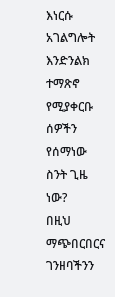እነርሱ አገልግሎት እንድንልክ
ተማጽኖ የሚያቀርቡ ሰዎችን የሰማነው ስንት ጊዜ ነው?
በዚህ ማጭበርበርና ገንዘባችንን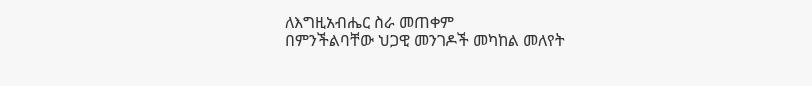ለእግዚአብሔር ስራ መጠቀም
በምንችልባቸው ህጋዊ መንገዶች መካከል መለየት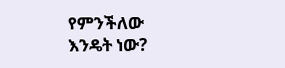የምንችለው
እንዴት ነው?